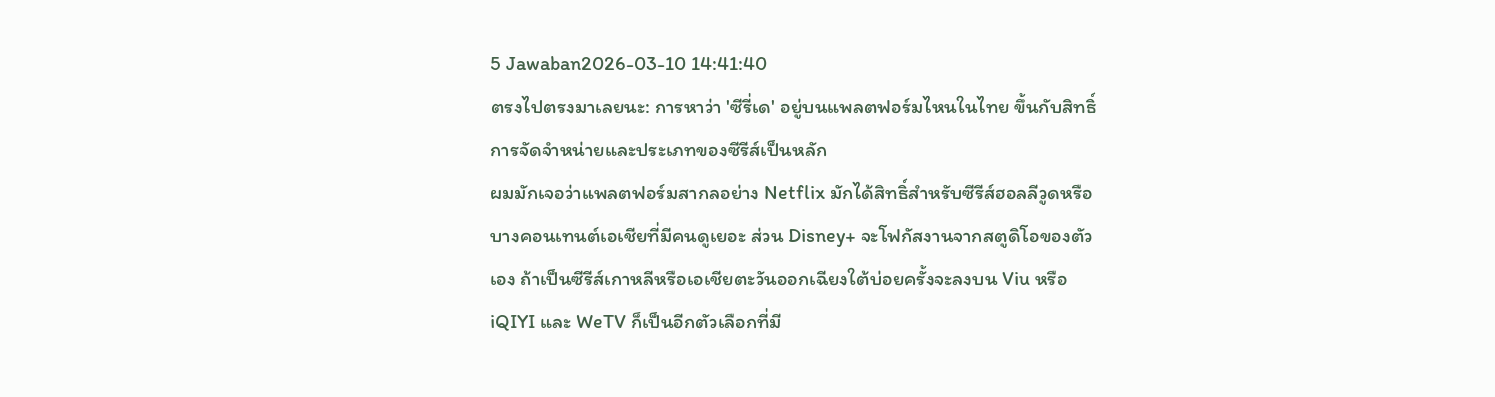5 Jawaban2026-03-10 14:41:40
ตรงไปตรงมาเลยนะ: การหาว่า 'ซีรี่เด' อยู่บนแพลตฟอร์มไหนในไทย ขึ้นกับสิทธิ์การจัดจำหน่ายและประเภทของซีรีส์เป็นหลัก
ผมมักเจอว่าแพลตฟอร์มสากลอย่าง Netflix มักได้สิทธิ์สำหรับซีรีส์ฮอลลีวูดหรือบางคอนเทนต์เอเชียที่มีคนดูเยอะ ส่วน Disney+ จะโฟกัสงานจากสตูดิโอของตัวเอง ถ้าเป็นซีรีส์เกาหลีหรือเอเชียตะวันออกเฉียงใต้บ่อยครั้งจะลงบน Viu หรือ iQIYI และ WeTV ก็เป็นอีกตัวเลือกที่มี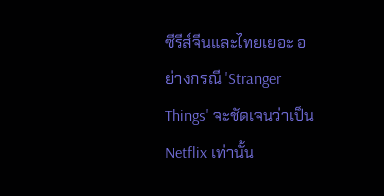ซีรีส์จีนและไทยเยอะ อย่างกรณี 'Stranger Things' จะชัดเจนว่าเป็น Netflix เท่านั้น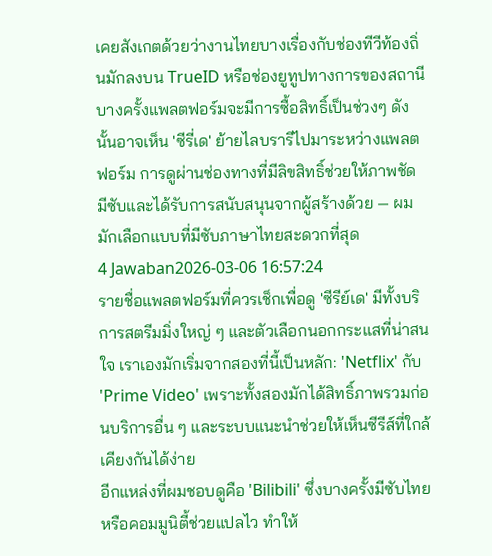เคยสังเกตด้วยว่างานไทยบางเรื่องกับช่องทีวีท้องถิ่นมักลงบน TrueID หรือช่องยูทูปทางการของสถานี บางครั้งแพลตฟอร์มจะมีการซื้อสิทธิ์เป็นช่วงๆ ดังนั้นอาจเห็น 'ซีรี่เด' ย้ายไลบรารีไปมาระหว่างแพลตฟอร์ม การดูผ่านช่องทางที่มีลิขสิทธิ์ช่วยให้ภาพชัด มีซับและได้รับการสนับสนุนจากผู้สร้างด้วย — ผมมักเลือกแบบที่มีซับภาษาไทยสะดวกที่สุด
4 Jawaban2026-03-06 16:57:24
รายชื่อแพลตฟอร์มที่ควรเช็กเพื่อดู 'ซีรีย์เด' มีทั้งบริการสตรีมมิ่งใหญ่ ๆ และตัวเลือกนอกกระแสที่น่าสนใจ เราเองมักเริ่มจากสองที่นี้เป็นหลัก: 'Netflix' กับ 'Prime Video' เพราะทั้งสองมักได้สิทธิ์ภาพรวมก่อนบริการอื่น ๆ และระบบแนะนำช่วยให้เห็นซีรีส์ที่ใกล้เคียงกันได้ง่าย
อีกแหล่งที่ผมชอบดูคือ 'Bilibili' ซึ่งบางครั้งมีซับไทยหรือคอมมูนิตี้ช่วยแปลไว ทำให้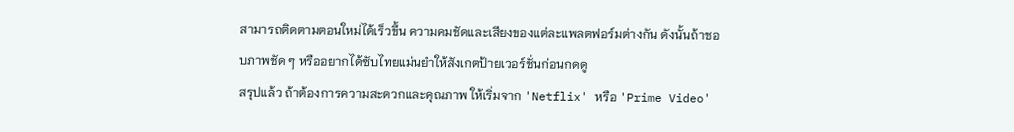สามารถติดตามตอนใหม่ได้เร็วขึ้น ความคมชัดและเสียงของแต่ละแพลตฟอร์มต่างกัน ดังนั้นถ้าชอบภาพชัด ๆ หรืออยากได้ซับไทยแม่นยำให้สังเกตป้ายเวอร์ชั่นก่อนกดดู
สรุปแล้ว ถ้าต้องการความสะดวกและคุณภาพ ให้เริ่มจาก 'Netflix' หรือ 'Prime Video'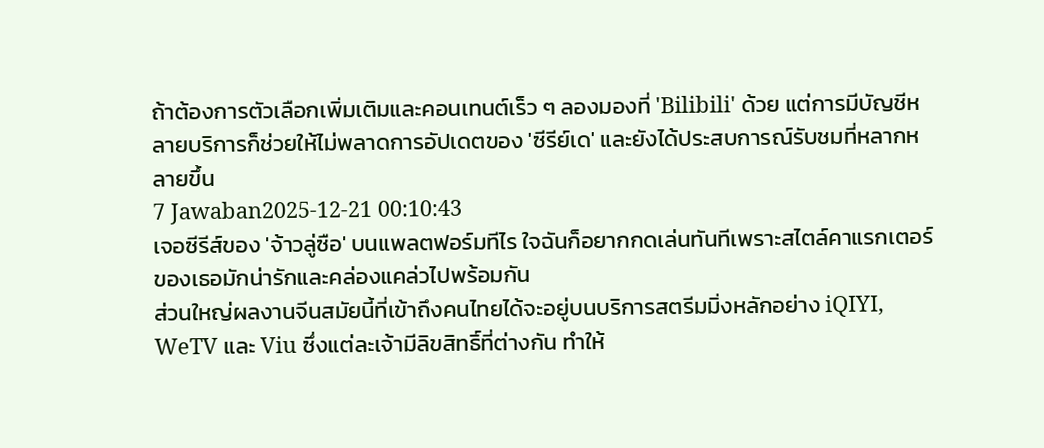ถ้าต้องการตัวเลือกเพิ่มเติมและคอนเทนต์เร็ว ๆ ลองมองที่ 'Bilibili' ด้วย แต่การมีบัญชีหลายบริการก็ช่วยให้ไม่พลาดการอัปเดตของ 'ซีรีย์เด' และยังได้ประสบการณ์รับชมที่หลากหลายขึ้น
7 Jawaban2025-12-21 00:10:43
เจอซีรีส์ของ 'จ้าวลู่ซือ' บนแพลตฟอร์มทีไร ใจฉันก็อยากกดเล่นทันทีเพราะสไตล์คาแรกเตอร์ของเธอมักน่ารักและคล่องแคล่วไปพร้อมกัน
ส่วนใหญ่ผลงานจีนสมัยนี้ที่เข้าถึงคนไทยได้จะอยู่บนบริการสตรีมมิ่งหลักอย่าง iQIYI, WeTV และ Viu ซึ่งแต่ละเจ้ามีลิขสิทธิ์ที่ต่างกัน ทำให้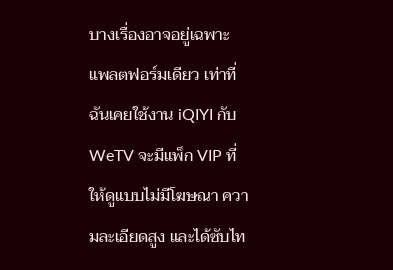บางเรื่องอาจอยู่เฉพาะแพลตฟอร์มเดียว เท่าที่ฉันเคยใช้งาน iQIYI กับ WeTV จะมีแพ็ก VIP ที่ให้ดูแบบไม่มีโฆษณา ความละเอียดสูง และได้ซับไท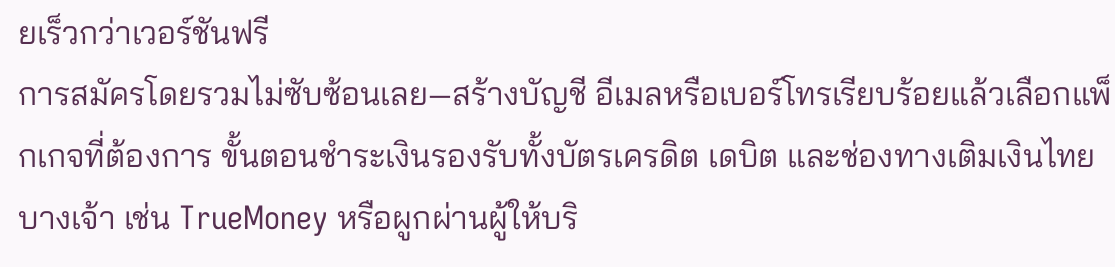ยเร็วกว่าเวอร์ชันฟรี
การสมัครโดยรวมไม่ซับซ้อนเลย—สร้างบัญชี อีเมลหรือเบอร์โทรเรียบร้อยแล้วเลือกแพ็กเกจที่ต้องการ ขั้นตอนชำระเงินรองรับทั้งบัตรเครดิต เดบิต และช่องทางเติมเงินไทยบางเจ้า เช่น TrueMoney หรือผูกผ่านผู้ให้บริ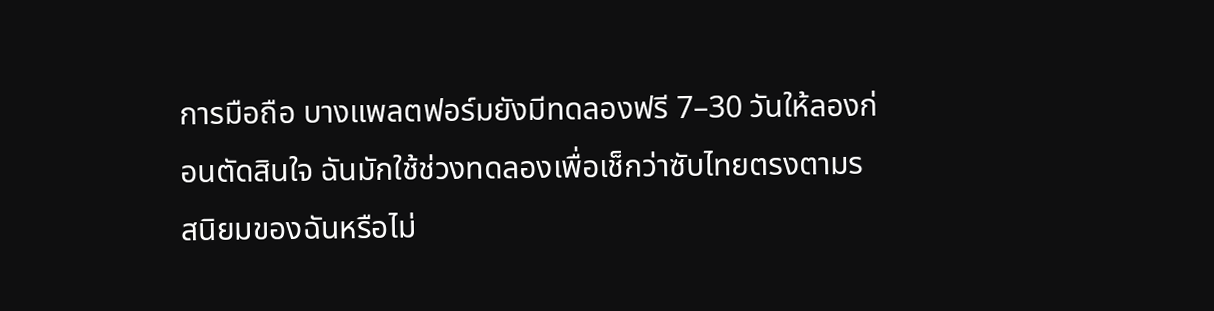การมือถือ บางแพลตฟอร์มยังมีทดลองฟรี 7–30 วันให้ลองก่อนตัดสินใจ ฉันมักใช้ช่วงทดลองเพื่อเช็กว่าซับไทยตรงตามรสนิยมของฉันหรือไม่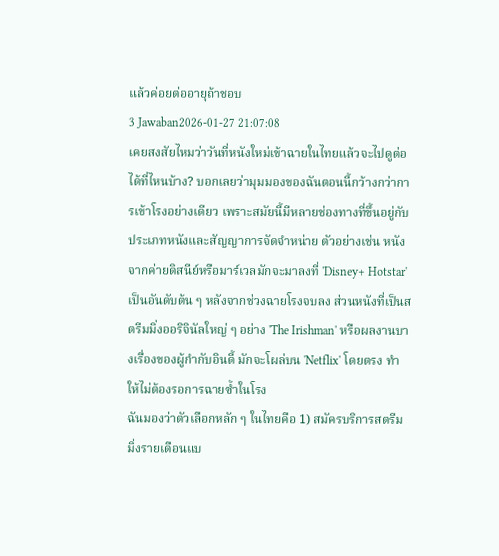แล้วค่อยต่ออายุถ้าชอบ
3 Jawaban2026-01-27 21:07:08
เคยสงสัยไหมว่าวันที่หนังใหม่เข้าฉายในไทยแล้วจะไปดูต่อได้ที่ไหนบ้าง? บอกเลยว่ามุมมองของฉันตอนนี้กว้างกว่าการเข้าโรงอย่างเดียว เพราะสมัยนี้มีหลายช่องทางที่ขึ้นอยู่กับประเภทหนังและสัญญาการจัดจำหน่าย ตัวอย่างเช่น หนังจากค่ายดิสนีย์หรือมาร์เวลมักจะมาลงที่ 'Disney+ Hotstar' เป็นอันดับต้น ๆ หลังจากช่วงฉายโรงจบลง ส่วนหนังที่เป็นสตรีมมิ่งออริจินัลใหญ่ ๆ อย่าง 'The Irishman' หรือผลงานบางเรื่องของผู้กำกับอินดี้ มักจะโผล่บน 'Netflix' โดยตรง ทำให้ไม่ต้องรอการฉายซ้ำในโรง
ฉันมองว่าตัวเลือกหลัก ๆ ในไทยคือ 1) สมัครบริการสตรีมมิ่งรายเดือนแบ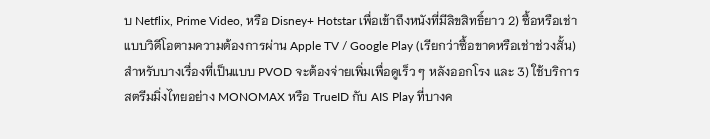บ Netflix, Prime Video, หรือ Disney+ Hotstar เพื่อเข้าถึงหนังที่มีลิขสิทธิ์ยาว 2) ซื้อหรือเช่าแบบวิดีโอตามความต้องการผ่าน Apple TV / Google Play (เรียกว่าซื้อขาดหรือเช่าช่วงสั้น) สำหรับบางเรื่องที่เป็นแบบ PVOD จะต้องจ่ายเพิ่มเพื่อดูเร็ว ๆ หลังออกโรง และ 3) ใช้บริการสตรีมมิ่งไทยอย่าง MONOMAX หรือ TrueID กับ AIS Play ที่บางค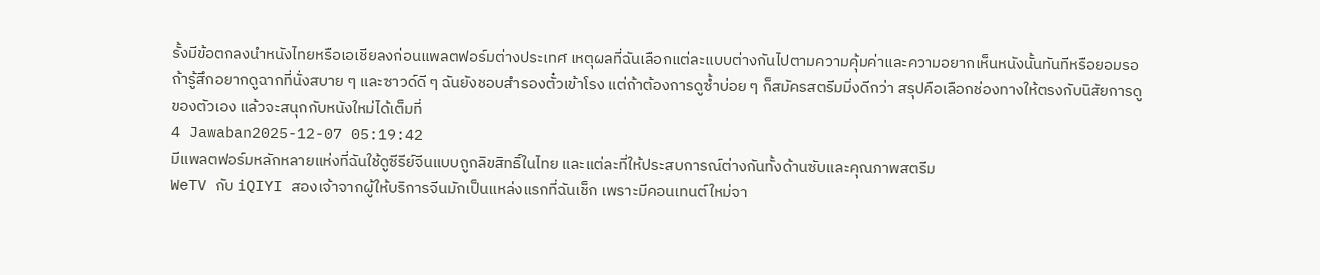รั้งมีข้อตกลงนำหนังไทยหรือเอเชียลงก่อนแพลตฟอร์มต่างประเทศ เหตุผลที่ฉันเลือกแต่ละแบบต่างกันไปตามความคุ้มค่าและความอยากเห็นหนังนั้นทันทีหรือยอมรอ ถ้ารู้สึกอยากดูฉากที่นั่งสบาย ๆ และซาวด์ดี ๆ ฉันยังชอบสำรองตั๋วเข้าโรง แต่ถ้าต้องการดูซ้ำบ่อย ๆ ก็สมัครสตรีมมิ่งดีกว่า สรุปคือเลือกช่องทางให้ตรงกับนิสัยการดูของตัวเอง แล้วจะสนุกกับหนังใหม่ได้เต็มที่
4 Jawaban2025-12-07 05:19:42
มีแพลตฟอร์มหลักหลายแห่งที่ฉันใช้ดูซีรีย์จีนแบบถูกลิขสิทธิ์ในไทย และแต่ละที่ให้ประสบการณ์ต่างกันทั้งด้านซับและคุณภาพสตรีม
WeTV กับ iQIYI สองเจ้าจากผู้ให้บริการจีนมักเป็นแหล่งแรกที่ฉันเช็ก เพราะมีคอนเทนต์ใหม่จา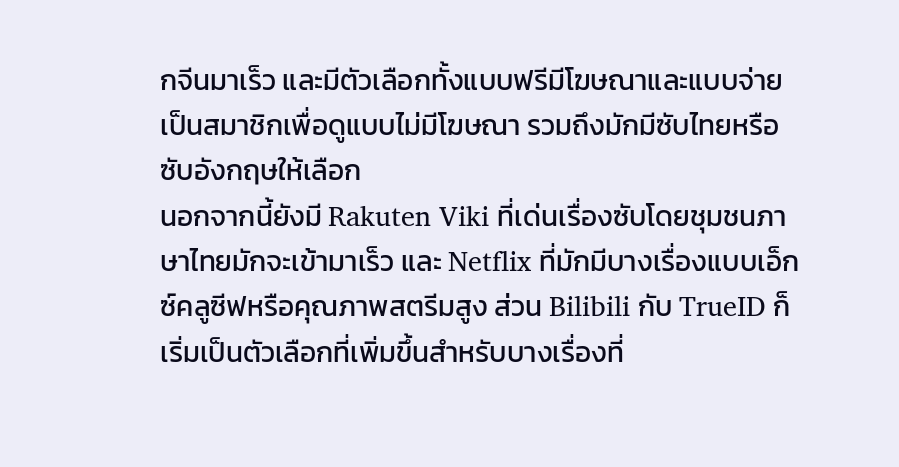กจีนมาเร็ว และมีตัวเลือกทั้งแบบฟรีมีโฆษณาและแบบจ่ายเป็นสมาชิกเพื่อดูแบบไม่มีโฆษณา รวมถึงมักมีซับไทยหรือซับอังกฤษให้เลือก
นอกจากนี้ยังมี Rakuten Viki ที่เด่นเรื่องซับโดยชุมชนภาษาไทยมักจะเข้ามาเร็ว และ Netflix ที่มักมีบางเรื่องแบบเอ็กซ์คลูซีฟหรือคุณภาพสตรีมสูง ส่วน Bilibili กับ TrueID ก็เริ่มเป็นตัวเลือกที่เพิ่มขึ้นสำหรับบางเรื่องที่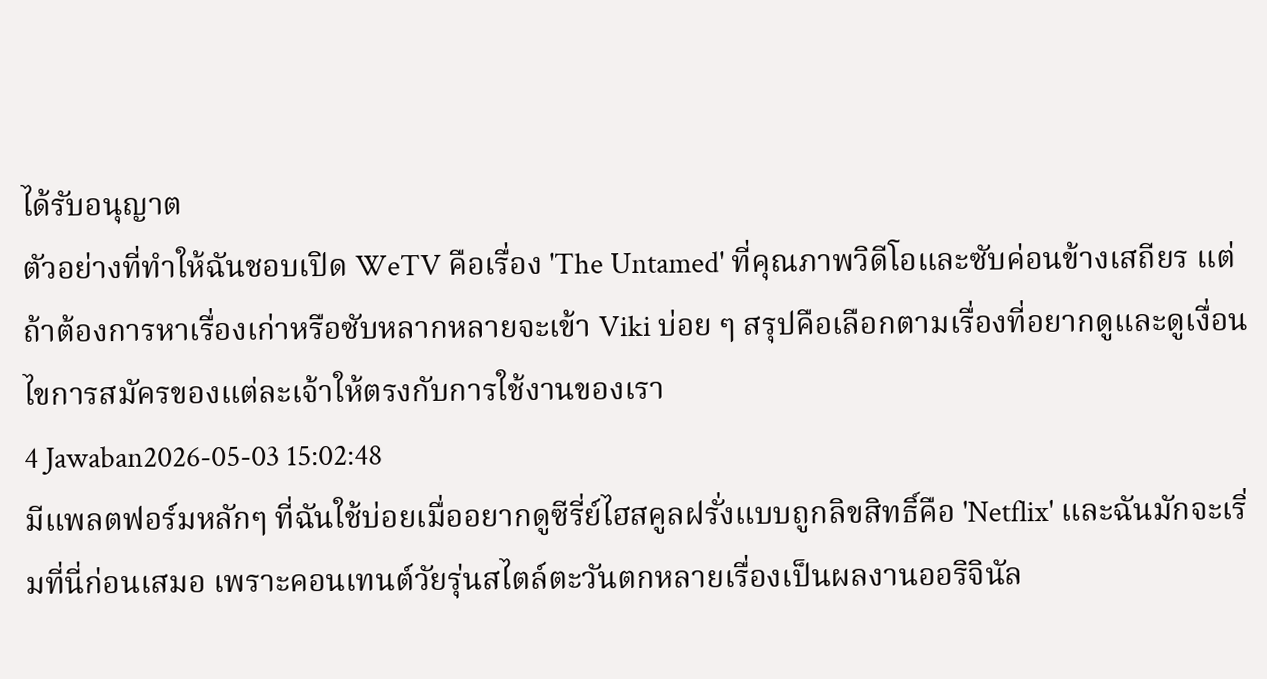ได้รับอนุญาต
ตัวอย่างที่ทำให้ฉันชอบเปิด WeTV คือเรื่อง 'The Untamed' ที่คุณภาพวิดีโอและซับค่อนข้างเสถียร แต่ถ้าต้องการหาเรื่องเก่าหรือซับหลากหลายจะเข้า Viki บ่อย ๆ สรุปคือเลือกตามเรื่องที่อยากดูและดูเงื่อนไขการสมัครของแต่ละเจ้าให้ตรงกับการใช้งานของเรา
4 Jawaban2026-05-03 15:02:48
มีแพลตฟอร์มหลักๆ ที่ฉันใช้บ่อยเมื่ออยากดูซีรี่ย์ไฮสคูลฝรั่งแบบถูกลิขสิทธิ์คือ 'Netflix' และฉันมักจะเริ่มที่นี่ก่อนเสมอ เพราะคอนเทนต์วัยรุ่นสไตล์ตะวันตกหลายเรื่องเป็นผลงานออริจินัล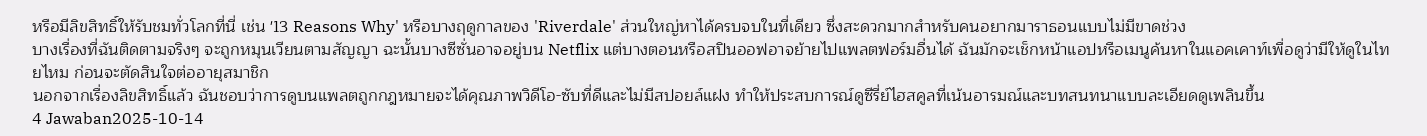หรือมีลิขสิทธิ์ให้รับชมทั่วโลกที่นี่ เช่น '13 Reasons Why' หรือบางฤดูกาลของ 'Riverdale' ส่วนใหญ่หาได้ครบจบในที่เดียว ซึ่งสะดวกมากสำหรับคนอยากมาราธอนแบบไม่มีขาดช่วง
บางเรื่องที่ฉันติดตามจริงๆ จะถูกหมุนเวียนตามสัญญา ฉะนั้นบางซีซั่นอาจอยู่บน Netflix แต่บางตอนหรือสปินออฟอาจย้ายไปแพลตฟอร์มอื่นได้ ฉันมักจะเช็กหน้าแอปหรือเมนูค้นหาในแอคเคาท์เพื่อดูว่ามีให้ดูในไทยไหม ก่อนจะตัดสินใจต่ออายุสมาชิก
นอกจากเรื่องลิขสิทธิ์แล้ว ฉันชอบว่าการดูบนแพลตถูกกฎหมายจะได้คุณภาพวิดีโอ-ซับที่ดีและไม่มีสปอยล์แฝง ทำให้ประสบการณ์ดูซีรี่ย์ไฮสคูลที่เน้นอารมณ์และบทสนทนาแบบละเอียดดูเพลินขึ้น
4 Jawaban2025-10-14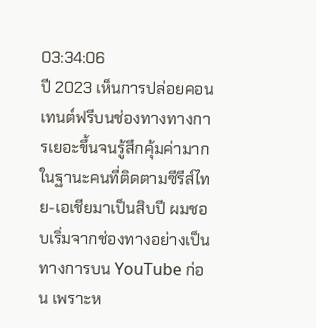03:34:06
ปี 2023 เห็นการปล่อยคอนเทนต์ฟรีบนช่องทางทางการเยอะขึ้นจนรู้สึกคุ้มค่ามาก
ในฐานะคนที่ติดตามซีรีส์ไทย-เอเชียมาเป็นสิบปี ผมชอบเริ่มจากช่องทางอย่างเป็นทางการบน YouTube ก่อน เพราะห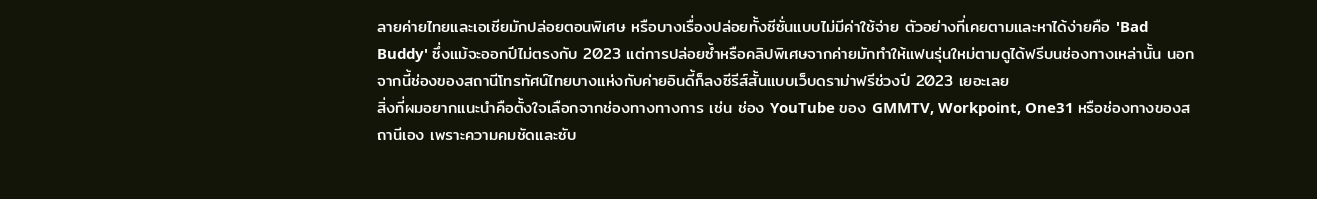ลายค่ายไทยและเอเชียมักปล่อยตอนพิเศษ หรือบางเรื่องปล่อยทั้งซีซั่นแบบไม่มีค่าใช้จ่าย ตัวอย่างที่เคยตามและหาได้ง่ายคือ 'Bad Buddy' ซึ่งแม้จะออกปีไม่ตรงกับ 2023 แต่การปล่อยซ้ำหรือคลิปพิเศษจากค่ายมักทำให้แฟนรุ่นใหม่ตามดูได้ฟรีบนช่องทางเหล่านั้น นอกจากนี้ช่องของสถานีโทรทัศน์ไทยบางแห่งกับค่ายอินดี้ก็ลงซีรีส์สั้นแบบเว็บดราม่าฟรีช่วงปี 2023 เยอะเลย
สิ่งที่ผมอยากแนะนำคือตั้งใจเลือกจากช่องทางทางการ เช่น ช่อง YouTube ของ GMMTV, Workpoint, One31 หรือช่องทางของสถานีเอง เพราะความคมชัดและซับ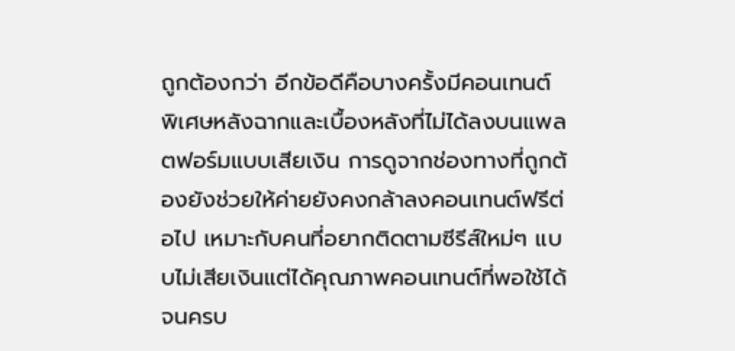ถูกต้องกว่า อีกข้อดีคือบางครั้งมีคอนเทนต์พิเศษหลังฉากและเบื้องหลังที่ไม่ได้ลงบนแพลตฟอร์มแบบเสียเงิน การดูจากช่องทางที่ถูกต้องยังช่วยให้ค่ายยังคงกล้าลงคอนเทนต์ฟรีต่อไป เหมาะกับคนที่อยากติดตามซีรีส์ใหม่ๆ แบบไม่เสียเงินแต่ได้คุณภาพคอนเทนต์ที่พอใช้ได้จนครบ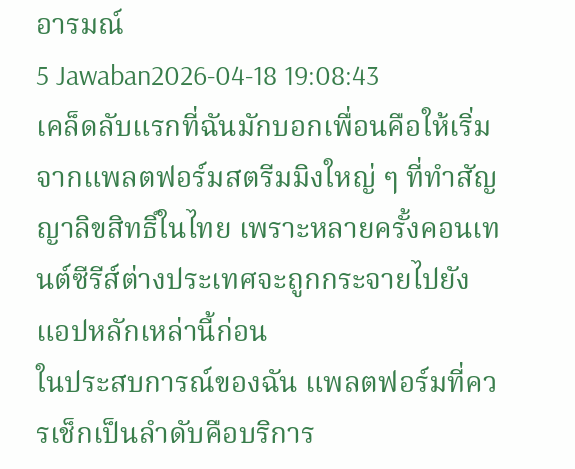อารมณ์
5 Jawaban2026-04-18 19:08:43
เคล็ดลับแรกที่ฉันมักบอกเพื่อนคือให้เริ่มจากแพลตฟอร์มสตรีมมิงใหญ่ ๆ ที่ทำสัญญาลิขสิทธิ์ในไทย เพราะหลายครั้งคอนเทนต์ซีรีส์ต่างประเทศจะถูกกระจายไปยังแอปหลักเหล่านี้ก่อน
ในประสบการณ์ของฉัน แพลตฟอร์มที่ควรเช็กเป็นลำดับคือบริการ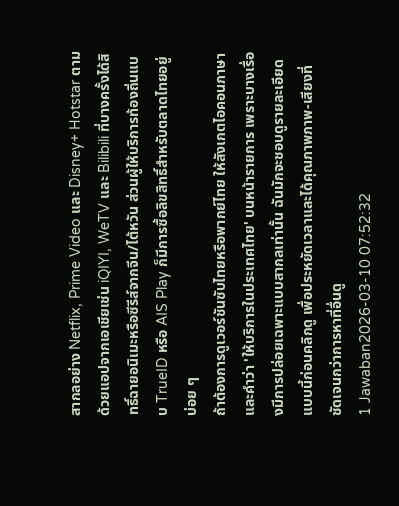สากลอย่าง Netflix, Prime Video และ Disney+ Hotstar ตามด้วยแอปจากเอเชียเช่น iQIYI, WeTV และ Bilibili ที่บางครั้งได้สิทธิ์ฉายอนิเมะหรือซีรีส์จากจีน/ไต้หวัน ส่วนผู้ให้บริการท้องถิ่นแบบ TrueID หรือ AIS Play ก็มีการซื้อลิขสิทธิ์สำหรับตลาดไทยอยู่บ่อย ๆ
ถ้าต้องการดูเวอร์ชันซับไทยหรือพากย์ไทย ให้สังเกตไอคอนภาษาและคำว่า 'ให้บริการในประเทศไทย' บนหน้ารายการ เพราะบางเรื่องมีการปล่อยเฉพาะแบบสากลเท่านั้น ฉันมักจะชอบดูรายละเอียดแบบนี้ก่อนคลิกดู เพื่อประหยัดเวลาและได้คุณภาพภาพ-เสียงที่ชัดเจนกว่าการหาที่อื่นดู
1 Jawaban2026-03-10 07:52:32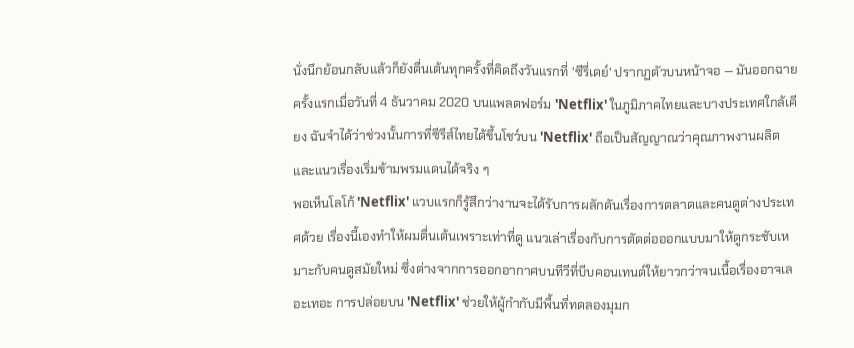นั่งนึกย้อนกลับแล้วก็ยังตื่นเต้นทุกครั้งที่คิดถึงวันแรกที่ 'ซีรี่เดย์' ปรากฏตัวบนหน้าจอ — มันออกฉายครั้งแรกเมื่อวันที่ 4 ธันวาคม 2020 บนแพลตฟอร์ม 'Netflix' ในภูมิภาคไทยและบางประเทศใกล้เคียง ฉันจำได้ว่าช่วงนั้นการที่ซีรีส์ไทยได้ขึ้นโชว์บน 'Netflix' ถือเป็นสัญญาณว่าคุณภาพงานผลิตและแนวเรื่องเริ่มข้ามพรมแดนได้จริง ๆ
พอเห็นโลโก้ 'Netflix' แวบแรกก็รู้สึกว่างานจะได้รับการผลักดันเรื่องการตลาดและคนดูต่างประเทศด้วย เรื่องนี้เองทำให้ผมตื่นเต้นเพราะเท่าที่ดู แนวเล่าเรื่องกับการตัดต่อออกแบบมาให้ดูกระชับเหมาะกับคนดูสมัยใหม่ ซึ่งต่างจากการออกอากาศบนทีวีที่บีบคอนเทนต์ให้ยาวกว่าจนเนื้อเรื่องอาจเลอะเทอะ การปล่อยบน 'Netflix' ช่วยให้ผู้กำกับมีพื้นที่ทดลองมุมก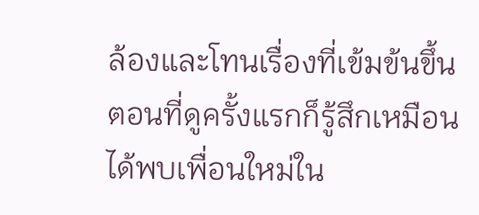ล้องและโทนเรื่องที่เข้มข้นขึ้น
ตอนที่ดูครั้งแรกก็รู้สึกเหมือนได้พบเพื่อนใหม่ใน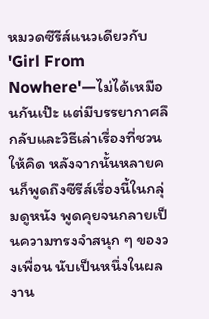หมวดซีรีส์แนวเดียวกับ 'Girl From Nowhere'—ไม่ได้เหมือนกันเป๊ะ แต่มีบรรยากาศลึกลับและวิธีเล่าเรื่องที่ชวนให้คิด หลังจากนั้นหลายคนก็พูดถึงซีรีส์เรื่องนี้ในกลุ่มดูหนัง พูดคุยจนกลายเป็นความทรงจำสนุก ๆ ของวงเพื่อน นับเป็นหนึ่งในผลงาน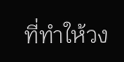ที่ทำให้วง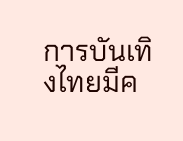การบันเทิงไทยมีค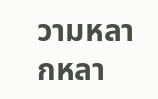วามหลากหลา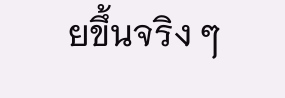ยขึ้นจริง ๆ